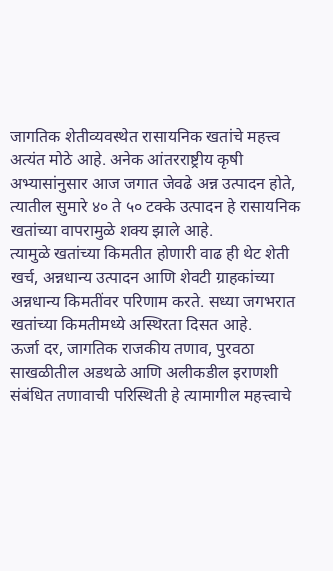जागतिक शेतीव्यवस्थेत रासायनिक खतांचे महत्त्व अत्यंत मोठे आहे. अनेक आंतरराष्ट्रीय कृषी अभ्यासांनुसार आज जगात जेवढे अन्न उत्पादन होते, त्यातील सुमारे ४० ते ५० टक्के उत्पादन हे रासायनिक खतांच्या वापरामुळे शक्य झाले आहे.
त्यामुळे खतांच्या किमतीत होणारी वाढ ही थेट शेती खर्च, अन्नधान्य उत्पादन आणि शेवटी ग्राहकांच्या अन्नधान्य किमतींवर परिणाम करते. सध्या जगभरात खतांच्या किमतीमध्ये अस्थिरता दिसत आहे.
ऊर्जा दर, जागतिक राजकीय तणाव, पुरवठा साखळीतील अडथळे आणि अलीकडील इराणशी संबंधित तणावाची परिस्थिती हे त्यामागील महत्त्वाचे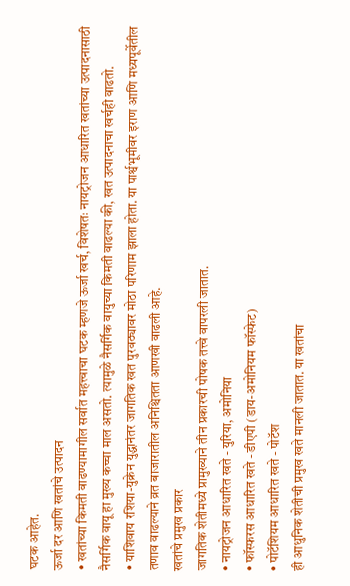घटक आहेत.
ऊर्जा दर आणि खतांचे उत्पादन
• खतांच्या किमती वाढण्यामागील सर्वात महत्त्वाचा घटक म्हणजे ऊर्जा खर्च, विशेषतः नायट्रोजन आधारित खतांच्या उत्पादनासाठी नैसर्गिक वायू हा मुख्य कच्चा माल असतो. त्यामुळे नैसर्गिक वायुच्या किमती वाढल्या की, खत उत्पादनाचा खर्चही वाढतो.
• याशिवाय रशिया-युक्रेन युद्धानंतर जागतिक खत पुरवठ्यावर मोठा परिणाम झाला होता. या पार्श्वभूमीवर इराण आणि मध्यपूर्वेतील तणाव वाढल्याने व्रत बाजारातील अनिश्चितता आणखी वाढली आहे.
खतांचे प्रमुख प्रकार
जागतिक शेतीमध्ये प्रामुख्याने तीन प्रकारची पोषक तत्त्वे वापरली जातात.
• नायट्रोजन आधारित खते - युरिया, अमोनिया
• फॉस्फरस आधारित खते - डीएपी (डाय-अमोनियम फॉस्फेट)
• पोटॅशियम आधारित खते - पोटॅश
ही आधुनिक शेतीची प्रमुख खते मानली जातात. या खतांचा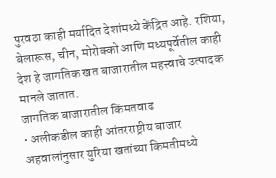पुरवठा काही मर्यादित देशांमध्ये केंद्रित आहे. रशिया, बेलारूस, चीन, मोरोक्को आणि मध्यपूर्वेतील काही देश हे जागतिक खत बाजारातील महत्त्वाचे उत्पादक मानले जातात.
जागतिक बाजारातील किंमतवाढ
• अलीकडील काही आंतरराष्ट्रीय बाजार अहवालांनुसार युरिया खतांच्या किमतीमध्ये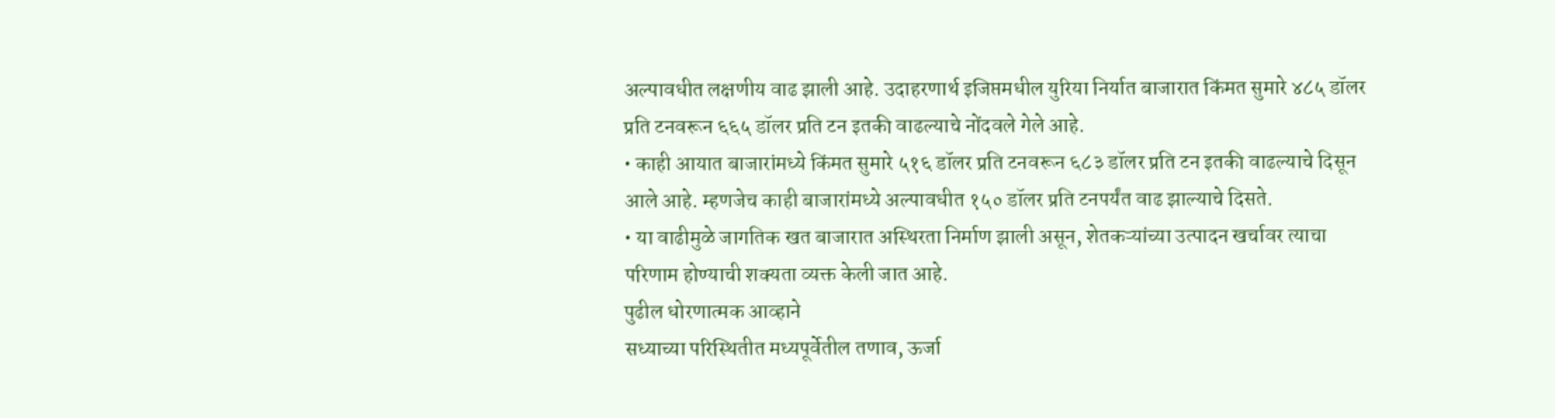अल्पावधीत लक्षणीय वाढ झाली आहे. उदाहरणार्थ इजिप्तमधील युरिया निर्यात बाजारात किंमत सुमारे ४८५ डॉलर प्रति टनवरून ६६५ डॉलर प्रति टन इतकी वाढल्याचे नोंदवले गेले आहे.
• काही आयात बाजारांमध्ये किंमत सुमारे ५१६ डॉलर प्रति टनवरून ६८३ डॉलर प्रति टन इतकी वाढल्याचे दिसून आले आहे. म्हणजेच काही बाजारांमध्ये अल्पावधीत १५० डॉलर प्रति टनपर्यंत वाढ झाल्याचे दिसते.
• या वाढीमुळे जागतिक खत बाजारात अस्थिरता निर्माण झाली असून, शेतकऱ्यांच्या उत्पादन खर्चावर त्याचा परिणाम होण्याची शक्यता व्यक्त केली जात आहे.
पुढील धोरणात्मक आव्हाने
सध्याच्या परिस्थितीत मध्यपूर्वेतील तणाव, ऊर्जा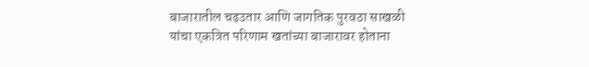बाजारातील चढउतार आणि जागतिक पुरवठा साखळी यांचा एकत्रित परिणाम खतांच्या बाजारावर होताना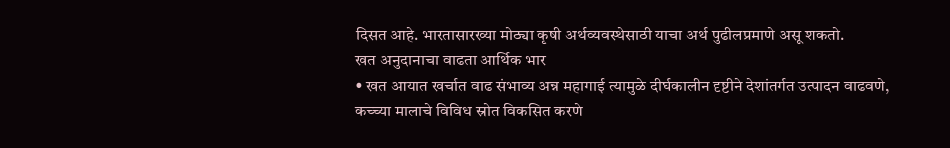दिसत आहे. भारतासारख्या मोठ्या कृषी अर्थव्यवस्थेसाठी याचा अर्थ पुढीलप्रमाणे असू शकतो.
खत अनुदानाचा वाढता आर्थिक भार
• खत आयात खर्चात वाढ संभाव्य अन्न महागाई त्यामुळे दीर्घकालीन दृष्टीने देशांतर्गत उत्पादन वाढवणे, कच्च्या मालाचे विविध स्रोत विकसित करणे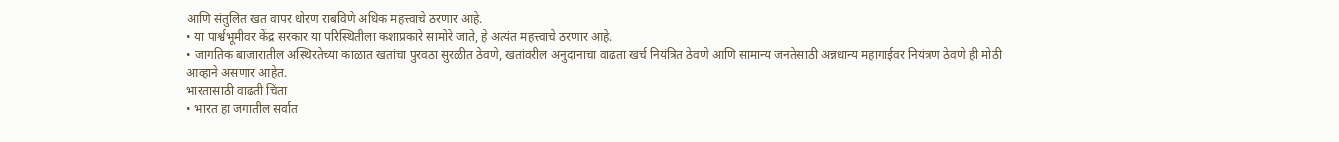आणि संतुलित खत वापर धोरण राबविणे अधिक महत्त्वाचे ठरणार आहे.
• या पार्श्वभूमीवर केंद्र सरकार या परिस्थितीला कशाप्रकारे सामोरे जाते, हे अत्यंत महत्त्वाचे ठरणार आहे.
• जागतिक बाजारातील अस्थिरतेच्या काळात खतांचा पुरवठा सुरळीत ठेवणे, खतांवरील अनुदानाचा वाढता खर्च नियंत्रित ठेवणे आणि सामान्य जनतेसाठी अन्नधान्य महागाईवर नियंत्रण ठेवणे ही मोठी आव्हाने असणार आहेत.
भारतासाठी वाढती चिंता
• भारत हा जगातील सर्वात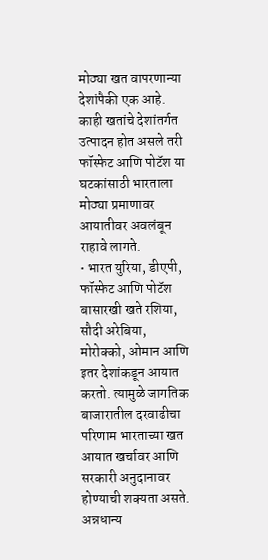मोठ्या खत वापरणान्या देशांपैकी एक आहे. काही खतांचे देशांतर्गत उत्पादन होत असले तरी फॉस्फेट आणि पोटॅश या घटकांसाठी भारताला मोठ्या प्रमाणावर आयातीवर अवलंबून राहावे लागते.
• भारत युरिया, डीएपी, फॉस्फेट आणि पोटॅश बासारखी खते रशिया, सौदी अरेबिया, मोरोक्को, ओमान आणि इतर देशांकडून आयात करतो. त्यामुळे जागतिक बाजारातील दरवाढीचा परिणाम भारताच्या खत आयात खर्चावर आणि सरकारी अनुदानावर होण्याची शक्यता असते.
अन्नधान्य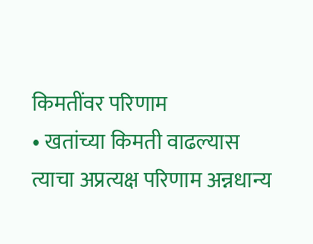किमतींवर परिणाम
• खतांच्या किमती वाढल्यास त्याचा अप्रत्यक्ष परिणाम अन्नधान्य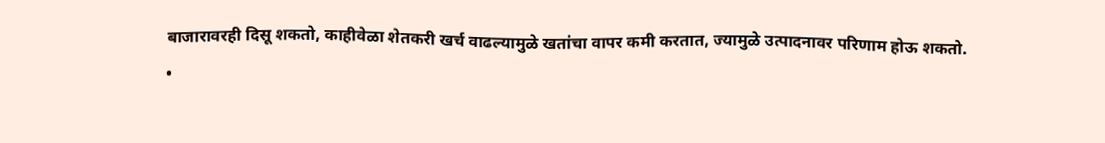बाजारावरही दिसू शकतो, काहीवेळा शेतकरी खर्च वाढल्यामुळे खतांचा वापर कमी करतात, ज्यामुळे उत्पादनावर परिणाम होऊ शकतो.
•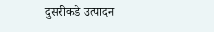दुसरीकडे उत्पादन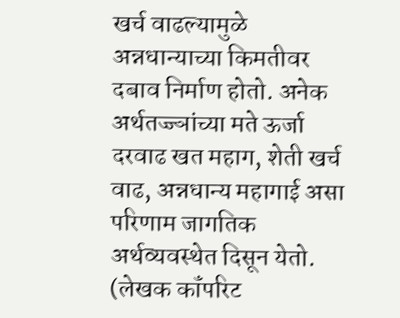खर्च वाढल्यामुळे अन्नधान्याच्या किमतीवर दबाव निर्माण होतो. अनेक अर्थतज्ज्ञांच्या मते ऊर्जा दरवाढ खत महाग, शेती खर्च वाढ, अन्नधान्य महागाई असा परिणाम जागतिक अर्थव्यवस्थेत दिसून येतो.
(लेखक कॉंपरिट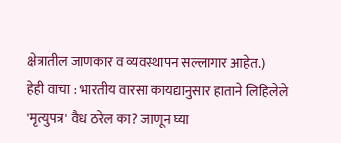क्षेत्रातील जाणकार व व्यवस्थापन सल्लागार आहेत.)
हेही वाचा : भारतीय वारसा कायद्यानुसार हाताने लिहिलेले 'मृत्युपत्र' वैध ठरेल का? जाणून घ्या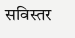सविस्तर